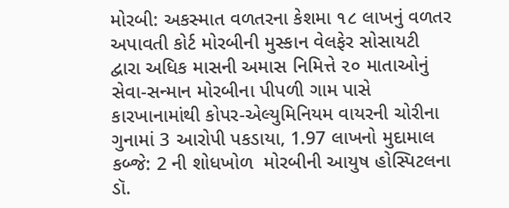મોરબી: અકસ્માત વળતરના કેશમા ૧૮ લાખનું વળતર અપાવતી કોર્ટ મોરબીની મુસ્કાન વેલફેર સોસાયટી દ્વારા અધિક માસની અમાસ નિમિત્તે ૨૦ માતાઓનું સેવા-સન્માન મોરબીના પીપળી ગામ પાસે કારખાનામાંથી કોપર-એલ્યુમિનિયમ વાયરની ચોરીના ગુનામાં 3 આરોપી પકડાયા, 1.97 લાખનો મુદામાલ કબ્જે: 2 ની શોધખોળ  મોરબીની આયુષ હોસ્પિટલના ડૉ.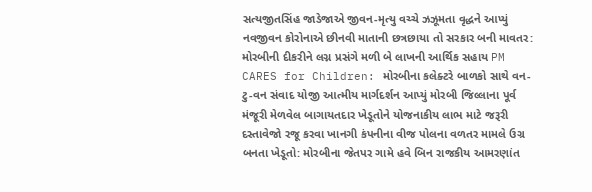સત્યજીતસિંહ જાડેજાએ જીવન-મૃત્યુ વચ્ચે ઝઝૂમતા વૃદ્ધને આપ્યું નવજીવન કોરોનાએ છીનવી માતાની છત્રછાયા તો સરકાર બની માવતર: મોરબીની દીકરીને લગ્ન પ્રસંગે મળી બે લાખની આર્થિક સહાય PM CARES for Children: મોરબીના કલેક્ટરે બાળકો સાથે વન-ટુ-વન સંવાદ યોજી આત્મીય માર્ગદર્શન આપ્યું મોરબી જિલ્લાના પૂર્વ મંજૂરી મેળવેલ બાગાયતદાર ખેડૂતોને યોજનાકીય લાભ માટે જરૂરી દસ્તાવેજો રજૂ કરવા ખાનગી કંપનીના વીજ પોલના વળતર મામલે ઉગ્ર બનતા ખેડૂતો: મોરબીના જેતપર ગામે હવે બિન રાજકીય આમરણાંત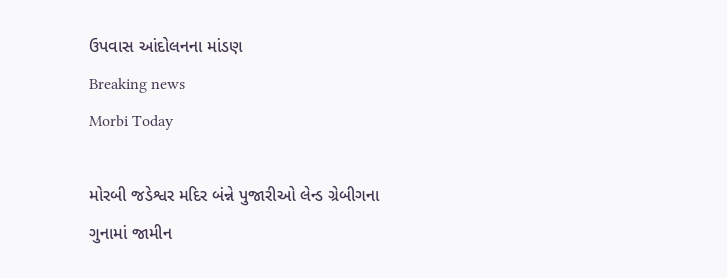ઉપવાસ આંદોલનના માંડણ
Breaking news
Morbi Today

મોરબી જડેશ્વર મદિર બંન્ને પુજારીઓ લેન્ડ ગ્રેબીગના ગુનામાં જામીન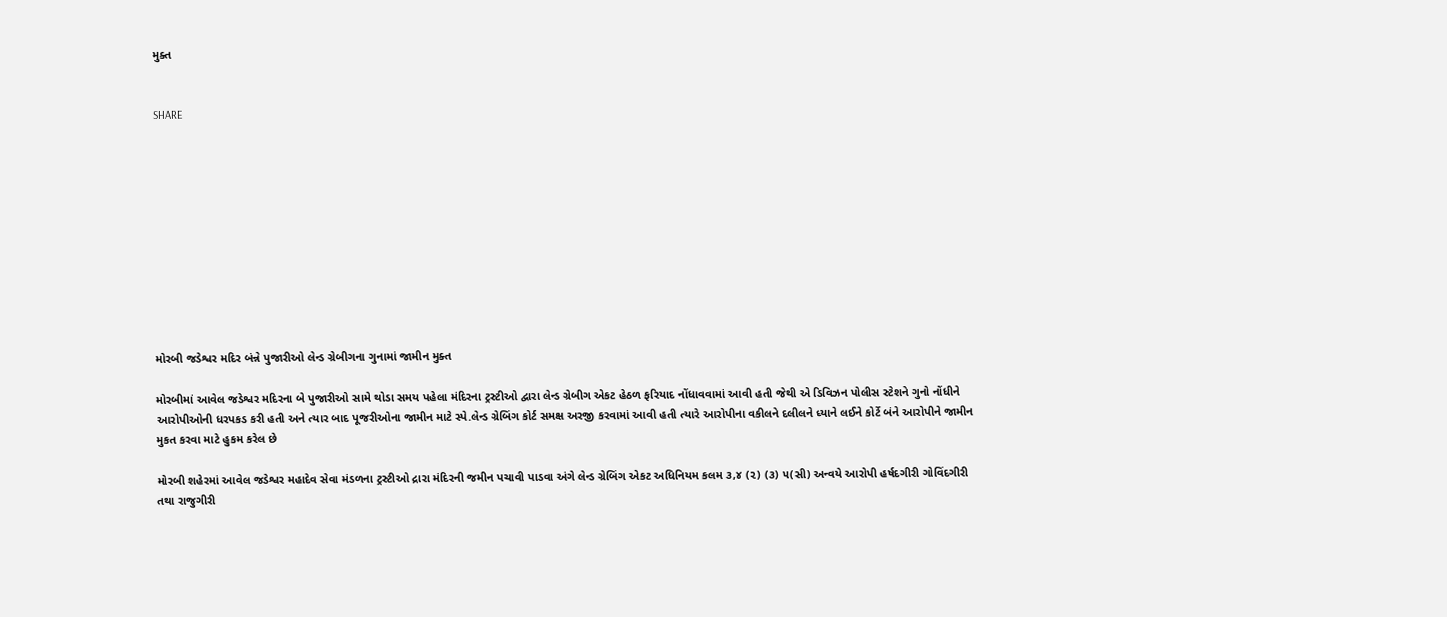મુક્ત


SHARE











મોરબી જડેશ્વર મદિર બંન્ને પુજારીઓ લેન્ડ ગ્રેબીગના ગુનામાં જામીન મુક્ત

મોરબીમાં આવેલ જડેશ્વર મદિરના બે પુજારીઓ સામે થોડા સમય પહેલા મંદિરના ટ્રસ્ટીઓ દ્વારા લેન્ડ ગ્રેબીગ એકટ હેઠળ ફરિયાદ નોંધાવવામાં આવી હતી જેથી એ ડિવિઝન પોલીસ સ્ટેશને ગુનો નોંધીને આરોપીઓની ધરપકડ કરી હતી અને ત્યાર બાદ પૂજરીઓના જામીન માટે સ્પે.લેન્ડ ગ્રેબિંગ કોર્ટ સમક્ષ અરજી કરવામાં આવી હતી ત્યારે આરોપીના વકીલને દલીલને ધ્યાને લઈને કોર્ટે બંને આરોપીને જામીન મુકત કરવા માટે હુકમ કરેલ છે

મોરબી શહેરમાં આવેલ જડેશ્વર મહાદેવ સેવા મંડળના ટ્રસ્ટીઓ દ્રારા મંદિરની જમીન પચાવી પાડવા અંગે લેન્ડ ગ્રેબિંગ એકટ અધિનિયમ કલમ ૩,૪ (૨) (૩) ૫(સી) અન્વયે આરોપી હર્ષદગીરી ગોવિંદગીરી તથા રાજુગીરી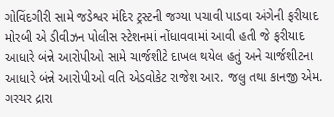ગોવિંદગીરી સામે જડેશ્વર મંદિર ટ્રસ્ટની જગ્યા પચાવી પાડવા અંગેની ફરીયાદ મોરબી એ ડીવીઝન પોલીસ સ્ટેશનમાં નોંધાવવામાં આવી હતી જે ફરીયાદ આધારે બંન્ને આરોપીઓ સામે ચાર્જશીટે દાખલ થયેલ હતું અને ચાર્જશીટના આધારે બંન્ને આરોપીઓ વતિ એડવોકેટ રાજેશ આર. જલુ તથા કાનજી એમ. ગરચર દ્રારા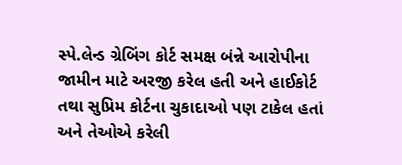સ્પે.લેન્ડ ગ્રેબિંગ કોર્ટ સમક્ષ બંન્ને આરોપીના જામીન માટે અરજી કરેલ હતી અને હાઈકોર્ટ તથા સુપ્રિમ કોર્ટના ચુકાદાઓ પણ ટાકેલ હતાં અને તેઓએ કરેલી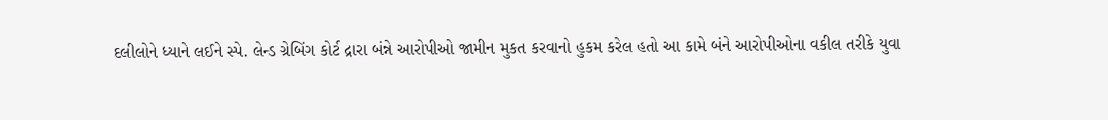દલીલોને ધ્યાને લઈને સ્પે. લેન્ડ ગ્રેબિંગ કોર્ટ દ્રારા બંન્ને આરોપીઓ જામીન મુકત કરવાનો હુકમ કરેલ હતો આ કામે બંને આરોપીઓના વકીલ તરીકે યુવા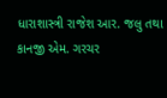ધારાશાસ્ત્રી રાજેશ આર. જલુ તથા કાનજી એમ. ગરચર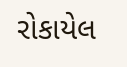રોકાયેલ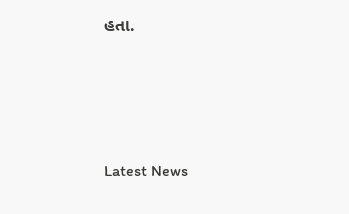હતા.






Latest News